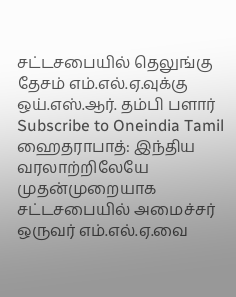சட்டசபையில் தெலுங்கு தேசம் எம்.எல்.ஏ.வுக்கு ஒய்.எஸ்.ஆர். தம்பி பளார்
Subscribe to Oneindia Tamil
ஹைதராபாத்: இந்திய வரலாற்றிலேயே முதன்முறையாக சட்டசபையில் அமைச்சர் ஒருவர் எம்.எல்.ஏ.வை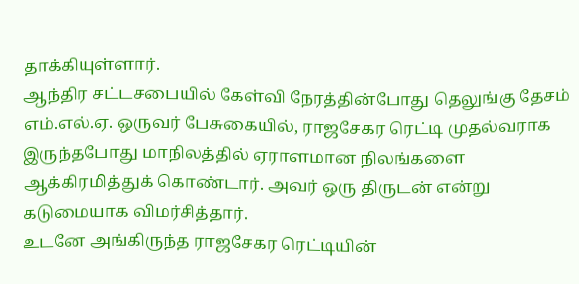தாக்கியுள்ளார்.
ஆந்திர சட்டசபையில் கேள்வி நேரத்தின்போது தெலுங்கு தேசம் எம்.எல்.ஏ. ஒருவர் பேசுகையில், ராஜசேகர ரெட்டி முதல்வராக இருந்தபோது மாநிலத்தில் ஏராளமான நிலங்களை ஆக்கிரமித்துக் கொண்டார். அவர் ஒரு திருடன் என்று கடுமையாக விமர்சித்தார்.
உடனே அங்கிருந்த ராஜசேகர ரெட்டியின்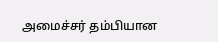அமைச்சர் தம்பியான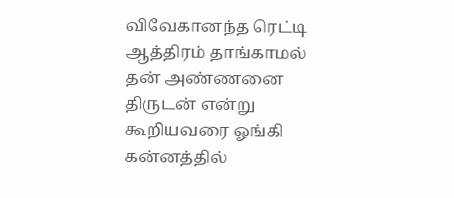விவேகானந்த ரெட்டி ஆத்திரம் தாங்காமல் தன் அண்ணனை திருடன் என்று கூறியவரை ஓங்கி கன்னத்தில்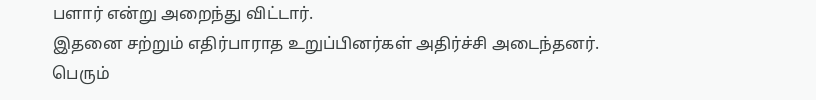பளார் என்று அறைந்து விட்டார்.
இதனை சற்றும் எதிர்பாராத உறுப்பினர்கள் அதிர்ச்சி அடைந்தனர். பெரும்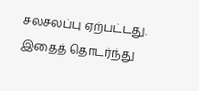சலசலப்பு ஏற்பட்டது. இதைத் தொடர்ந்து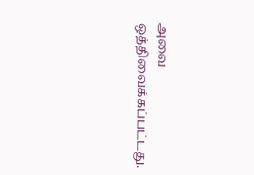அவை ஒத்திவைக்கப்பட்டது.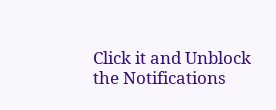Click it and Unblock the Notifications